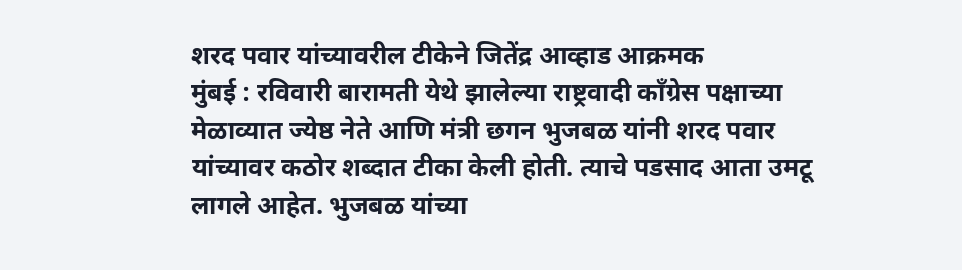शरद पवार यांच्यावरील टीकेने जितेंद्र आव्हाड आक्रमक
मुंबई : रविवारी बारामती येथे झालेल्या राष्ट्रवादी कॉंग्रेस पक्षाच्या मेळाव्यात ज्येष्ठ नेते आणि मंत्री छगन भुजबळ यांनी शरद पवार यांच्यावर कठोर शब्दात टीका केली होती. त्याचे पडसाद आता उमटू लागले आहेत. भुजबळ यांच्या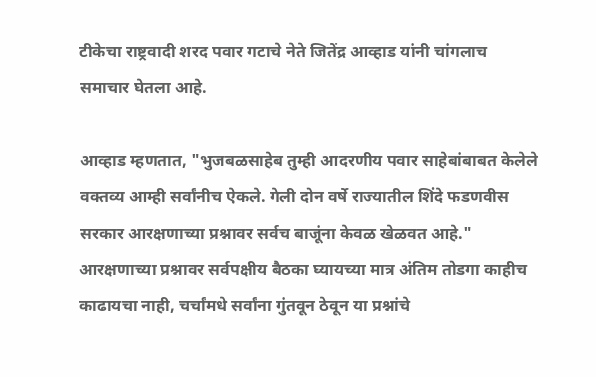टीकेचा राष्ट्रवादी शरद पवार गटाचे नेते जितेंद्र आव्हाड यांनी चांगलाच समाचार घेतला आहे.

आव्हाड म्हणतात, "भुजबळसाहेब तुम्ही आदरणीय पवार साहेबांबाबत केलेले वक्तव्य आम्ही सर्वांनीच ऐकले. गेली दोन वर्षे राज्यातील शिंदे फडणवीस सरकार आरक्षणाच्या प्रश्नावर सर्वच बाजूंना केवळ खेळवत आहे." आरक्षणाच्या प्रश्नावर सर्वपक्षीय बैठका घ्यायच्या मात्र अंतिम तोडगा काहीच काढायचा नाही, चर्चांमधे सर्वांना गुंतवून ठेवून या प्रश्नांचे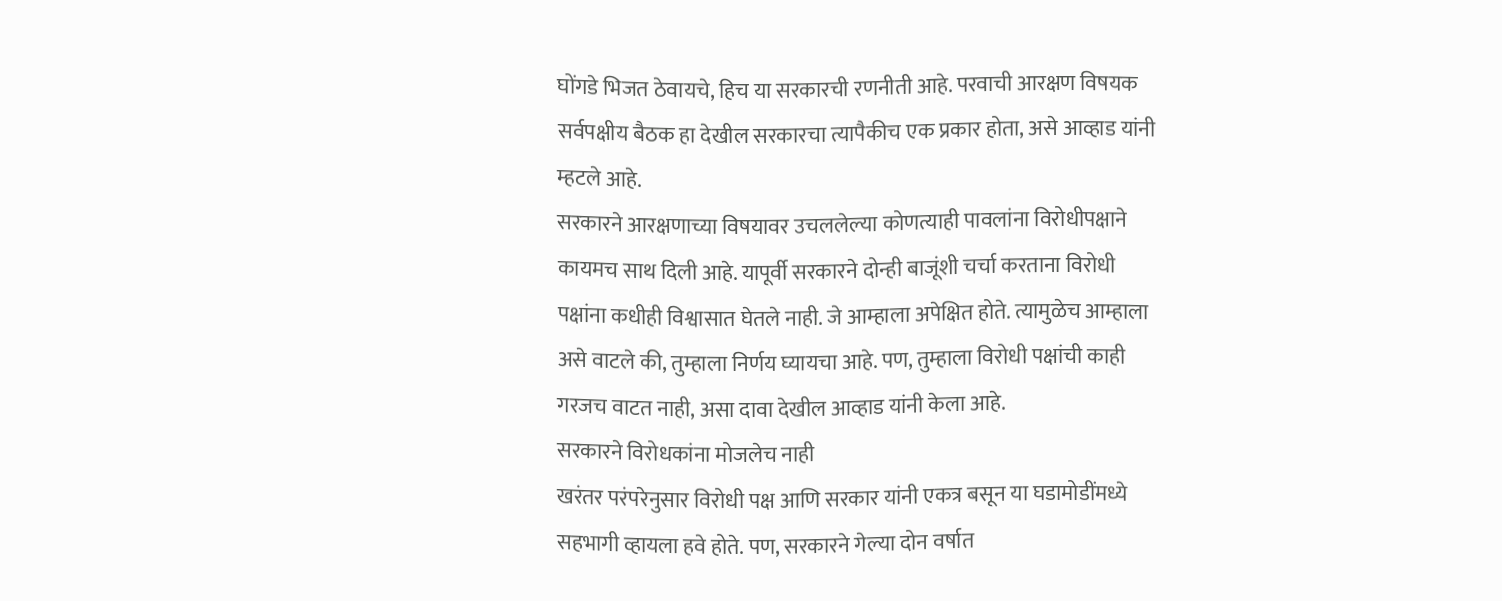घोंगडे भिजत ठेवायचे, हिच या सरकारची रणनीती आहे. परवाची आरक्षण विषयक सर्वपक्षीय बैठक हा देखील सरकारचा त्यापैकीच एक प्रकार होता, असे आव्हाड यांनी म्हटले आहे.
सरकारने आरक्षणाच्या विषयावर उचललेल्या कोणत्याही पावलांना विरोधीपक्षाने कायमच साथ दिली आहे. यापूर्वी सरकारने दोन्ही बाजूंशी चर्चा करताना विरोधी पक्षांना कधीही विश्वासात घेतले नाही. जे आम्हाला अपेक्षित होते. त्यामुळेच आम्हाला असे वाटले की, तुम्हाला निर्णय घ्यायचा आहे. पण, तुम्हाला विरोधी पक्षांची काही गरजच वाटत नाही, असा दावा देखील आव्हाड यांनी केला आहे.
सरकारने विरोधकांना मोजलेच नाही
खरंतर परंपरेनुसार विरोधी पक्ष आणि सरकार यांनी एकत्र बसून या घडामोडींमध्ये सहभागी व्हायला हवे होते. पण, सरकारने गेल्या दोन वर्षात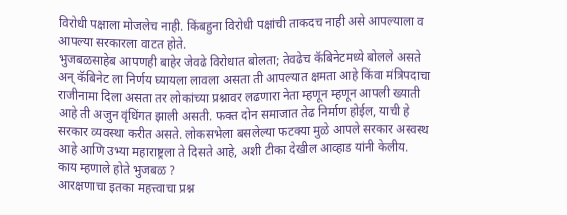विरोधी पक्षाला मोजलेच नाही. किंबहुना विरोधी पक्षांची ताकदच नाही असे आपल्याला व आपल्या सरकारला वाटत होते.
भुजबळसाहेब आपणही बाहेर जेवढे विरोधात बोलता; तेवढेच कॅबिनेटमध्ये बोलले असते अन् कॅबिनेट ला निर्णय घ्यायला लावला असता ती आपल्यात क्षमता आहे किंवा मंत्रिपदाचा राजीनामा दिला असता तर लोकांच्या प्रश्नावर लढणारा नेता म्हणून म्हणून आपली ख्याती आहे ती अजुन वृंधिंगत झाली असती. फक्त दोन समाजात तेढ निर्माण होईल, याची हे सरकार व्यवस्था करीत असते. लोकसभेला बसलेल्या फटक्या मुळे आपले सरकार अस्वस्थ आहे आणि उभ्या महाराष्ट्रला ते दिसते आहे, अशी टीका देखील आव्हाड यांनी केलीय.
काय म्हणाले होते भुजबळ ?
आरक्षणाचा इतका महत्त्वाचा प्रश्न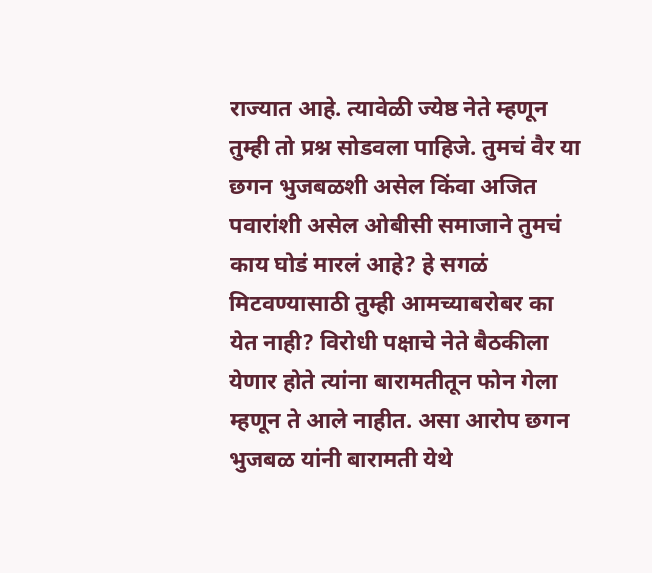राज्यात आहे. त्यावेळी ज्येष्ठ नेते म्हणून तुम्ही तो प्रश्न सोडवला पाहिजे. तुमचं वैर या छगन भुजबळशी असेल किंवा अजित पवारांशी असेल ओबीसी समाजाने तुमचं काय घोडं मारलं आहे? हे सगळं मिटवण्यासाठी तुम्ही आमच्याबरोबर का येत नाही? विरोधी पक्षाचे नेते बैठकीला येणार होते त्यांना बारामतीतून फोन गेला म्हणून ते आले नाहीत. असा आरोप छगन भुजबळ यांनी बारामती येथे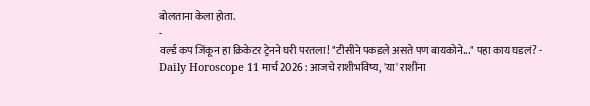बोलताना केला होता.
-
वर्ल्ड कप जिंकून हा क्रिकेटर ट्रेनने घरी परतला! "टीसीने पकडले असते पण बायकोने..." पहा काय घडलं? -
Daily Horoscope 11 मार्च 2026 : आजचे राशीभविष्य, 'या' राशींना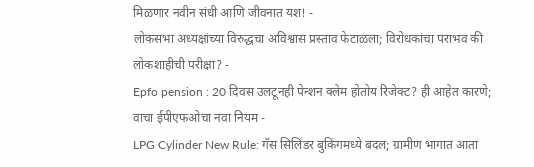मिळणार नवीन संधी आणि जीवनात यश! -
लोकसभा अध्यक्षांच्या विरुद्धचा अविश्वास प्रस्ताव फेटाळला; विरोधकांचा पराभव की लोकशाहीची परीक्षा? -
Epfo pension : 20 दिवस उलटूनही पेन्शन क्लेम होतोय रिजेक्ट? ही आहेत कारणे; वाचा ईपीएफओचा नवा नियम -
LPG Cylinder New Rule: गॅस सिलिंडर बुकिंगमध्ये बदल; ग्रामीण भागात आता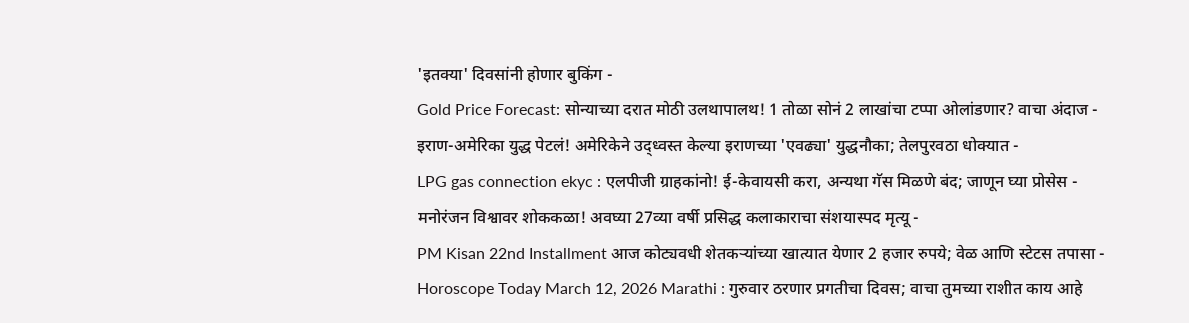'इतक्या' दिवसांनी होणार बुकिंग -
Gold Price Forecast: सोन्याच्या दरात मोठी उलथापालथ! 1 तोळा सोनं 2 लाखांचा टप्पा ओलांडणार? वाचा अंदाज -
इराण-अमेरिका युद्ध पेटलं! अमेरिकेने उद्ध्वस्त केल्या इराणच्या 'एवढ्या' युद्धनौका; तेलपुरवठा धोक्यात -
LPG gas connection ekyc : एलपीजी ग्राहकांनो! ई-केवायसी करा, अन्यथा गॅस मिळणे बंद; जाणून घ्या प्रोसेस -
मनोरंजन विश्वावर शोककळा! अवघ्या 27व्या वर्षी प्रसिद्ध कलाकाराचा संशयास्पद मृत्यू -
PM Kisan 22nd Installment आज कोट्यवधी शेतकऱ्यांच्या खात्यात येणार 2 हजार रुपये; वेळ आणि स्टेटस तपासा -
Horoscope Today March 12, 2026 Marathi : गुरुवार ठरणार प्रगतीचा दिवस; वाचा तुमच्या राशीत काय आहे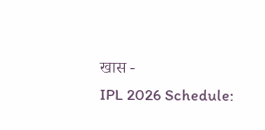खास -
IPL 2026 Schedule: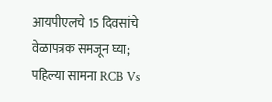आयपीएलचे 15 दिवसांचे वेळापत्रक समजून घ्या; पहिल्या सामना RCB Vs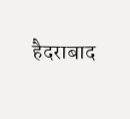हैदराबाद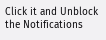Click it and Unblock the Notifications